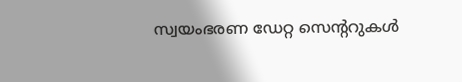സ്വയംഭരണ ഡേറ്റ സെന്ററുകള്‍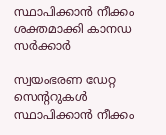സ്ഥാപിക്കാന്‍ നീക്കം ശക്തമാക്കി കാനഡ സര്‍ക്കാര്‍

സ്വയംഭരണ ഡേറ്റ സെന്ററുകള്‍ സ്ഥാപിക്കാന്‍ നീക്കം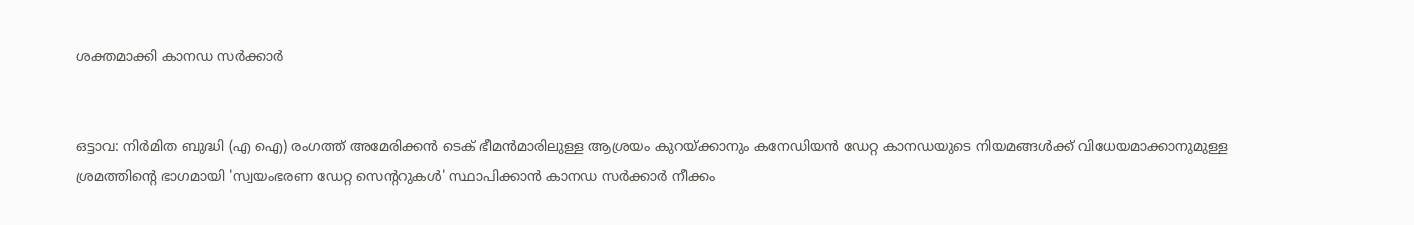ശക്തമാക്കി കാനഡ സര്‍ക്കാര്‍


ഒട്ടാവ: നിര്‍മിത ബുദ്ധി (എ ഐ) രംഗത്ത് അമേരിക്കന്‍ ടെക് ഭീമന്‍മാരിലുള്ള ആശ്രയം കുറയ്ക്കാനും കനേഡിയന്‍ ഡേറ്റ കാനഡയുടെ നിയമങ്ങള്‍ക്ക് വിധേയമാക്കാനുമുള്ള ശ്രമത്തിന്റെ ഭാഗമായി 'സ്വയംഭരണ ഡേറ്റ സെന്ററുകള്‍' സ്ഥാപിക്കാന്‍ കാനഡ സര്‍ക്കാര്‍ നീക്കം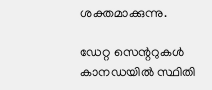ശക്തമാക്കുന്നു.

ഡേറ്റ സെന്ററുകള്‍ കാനഡയില്‍ സ്ഥിതി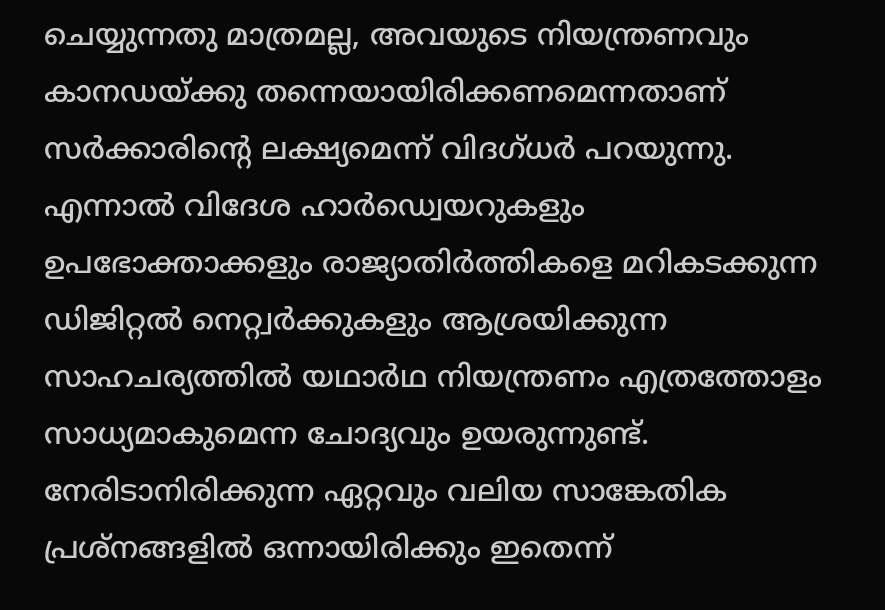ചെയ്യുന്നതു മാത്രമല്ല, അവയുടെ നിയന്ത്രണവും കാനഡയ്ക്കു തന്നെയായിരിക്കണമെന്നതാണ് സര്‍ക്കാരിന്റെ ലക്ഷ്യമെന്ന് വിദഗ്ധര്‍ പറയുന്നു. എന്നാല്‍ വിദേശ ഹാര്‍ഡ്വെയറുകളും ഉപഭോക്താക്കളും രാജ്യാതിര്‍ത്തികളെ മറികടക്കുന്ന ഡിജിറ്റല്‍ നെറ്റ്വര്‍ക്കുകളും ആശ്രയിക്കുന്ന സാഹചര്യത്തില്‍ യഥാര്‍ഥ നിയന്ത്രണം എത്രത്തോളം സാധ്യമാകുമെന്ന ചോദ്യവും ഉയരുന്നുണ്ട്. നേരിടാനിരിക്കുന്ന ഏറ്റവും വലിയ സാങ്കേതിക പ്രശ്‌നങ്ങളില്‍ ഒന്നായിരിക്കും ഇതെന്ന്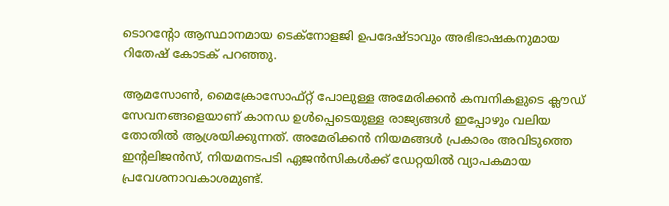ടൊറന്റോ ആസ്ഥാനമായ ടെക്നോളജി ഉപദേഷ്ടാവും അഭിഭാഷകനുമായ റിതേഷ് കോടക് പറഞ്ഞു.

ആമസോണ്‍, മൈക്രോസോഫ്റ്റ് പോലുള്ള അമേരിക്കന്‍ കമ്പനികളുടെ ക്ലൗഡ് സേവനങ്ങളെയാണ് കാനഡ ഉള്‍പ്പെടെയുള്ള രാജ്യങ്ങള്‍ ഇപ്പോഴും വലിയ തോതില്‍ ആശ്രയിക്കുന്നത്. അമേരിക്കന്‍ നിയമങ്ങള്‍ പ്രകാരം അവിടുത്തെ ഇന്റലിജന്‍സ്, നിയമനടപടി ഏജന്‍സികള്‍ക്ക് ഡേറ്റയില്‍ വ്യാപകമായ പ്രവേശനാവകാശമുണ്ട്.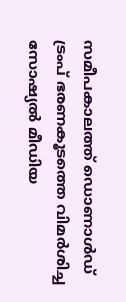സമീപകാലത്ത് ഡൊണാള്‍ഡ് ട്രംപ് ഭരണകൂടത്തെ വിമര്‍ശിച്ച സോഷ്യല്‍ മീഡിയ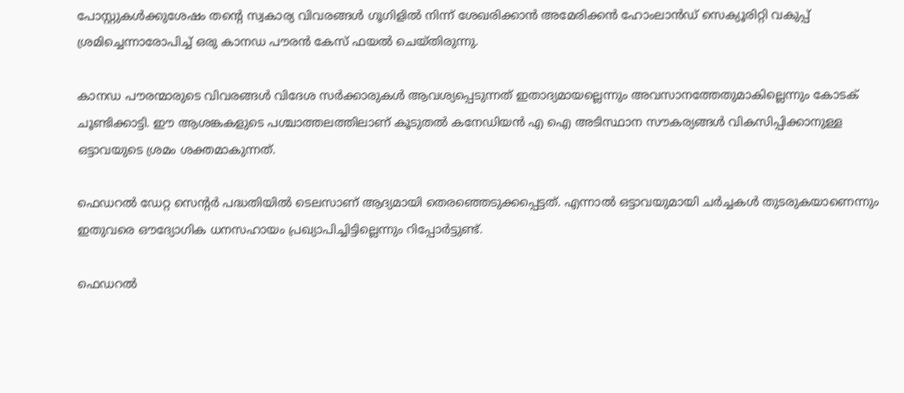പോസ്റ്റുകള്‍ക്കുശേഷം തന്റെ സ്വകാര്യ വിവരങ്ങള്‍ ഗൂഗിളില്‍ നിന്ന് ശേഖരിക്കാന്‍ അമേരിക്കന്‍ ഹോംലാന്‍ഡ് സെക്യൂരിറ്റി വകുപ്പ് ശ്രമിച്ചെന്നാരോപിച്ച് ഒരു കാനഡ പൗരന്‍ കേസ് ഫയല്‍ ചെയ്തിരുന്നു.

കാനഡ പൗരന്മാരുടെ വിവരങ്ങള്‍ വിദേശ സര്‍ക്കാരുകള്‍ ആവശ്യപ്പെടുന്നത് ഇതാദ്യമായല്ലെന്നും അവസാനത്തേതുമാകില്ലെന്നും കോടക് ചൂണ്ടിക്കാട്ടി. ഈ ആശങ്കകളുടെ പശ്ചാത്തലത്തിലാണ് കൂടുതല്‍ കനേഡിയന്‍ എ ഐ അടിസ്ഥാന സൗകര്യങ്ങള്‍ വികസിപ്പിക്കാനുള്ള ഒട്ടാവയുടെ ശ്രമം ശക്തമാകുന്നത്.

ഫെഡറല്‍ ഡേറ്റ സെന്റര്‍ പദ്ധതിയില്‍ ടെലസാണ് ആദ്യമായി തെരഞ്ഞെടുക്കപ്പെട്ടത്. എന്നാല്‍ ഒട്ടാവയുമായി ചര്‍ച്ചകള്‍ തുടരുകയാണെന്നും ഇതുവരെ ഔദ്യോഗിക ധനസഹായം പ്രഖ്യാപിച്ചിട്ടില്ലെന്നും റിപ്പോര്‍ട്ടുണ്ട്.

ഫെഡറല്‍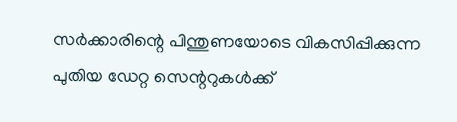സര്‍ക്കാരിന്റെ പിന്തുണയോടെ വികസിപ്പിക്കുന്ന പുതിയ ഡേറ്റ സെന്ററുകള്‍ക്ക്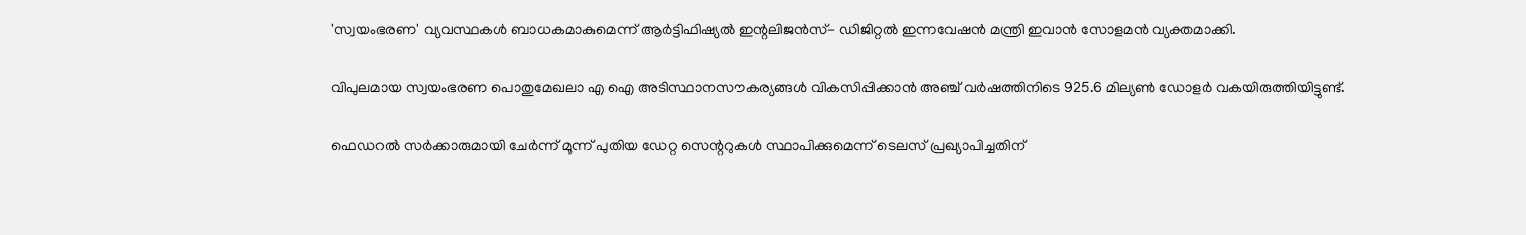'സ്വയംഭരണ' വ്യവസ്ഥകള്‍ ബാധകമാകുമെന്ന് ആര്‍ട്ടിഫിഷ്യല്‍ ഇന്റലിജന്‍സ്- ഡിജിറ്റല്‍ ഇന്നവേഷന്‍ മന്ത്രി ഇവാന്‍ സോളമന്‍ വ്യക്തമാക്കി.

വിപുലമായ സ്വയംഭരണ പൊതുമേഖലാ എ ഐ അടിസ്ഥാനസൗകര്യങ്ങള്‍ വികസിപ്പിക്കാന്‍ അഞ്ച് വര്‍ഷത്തിനിടെ 925.6 മില്യണ്‍ ഡോളര്‍ വകയിരുത്തിയിട്ടുണ്ട്.

ഫെഡറല്‍ സര്‍ക്കാരുമായി ചേര്‍ന്ന് മൂന്ന് പുതിയ ഡേറ്റ സെന്ററുകള്‍ സ്ഥാപിക്കുമെന്ന് ടെലസ് പ്രഖ്യാപിച്ചതിന്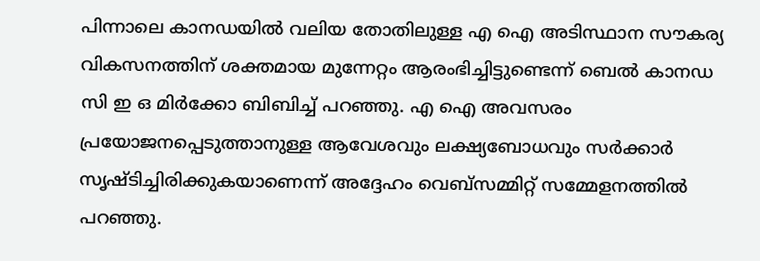പിന്നാലെ കാനഡയില്‍ വലിയ തോതിലുള്ള എ ഐ അടിസ്ഥാന സൗകര്യ വികസനത്തിന് ശക്തമായ മുന്നേറ്റം ആരംഭിച്ചിട്ടുണ്ടെന്ന് ബെല്‍ കാനഡ സി ഇ ഒ മിര്‍ക്കോ ബിബിച്ച് പറഞ്ഞു. എ ഐ അവസരം പ്രയോജനപ്പെടുത്താനുള്ള ആവേശവും ലക്ഷ്യബോധവും സര്‍ക്കാര്‍ സൃഷ്ടിച്ചിരിക്കുകയാണെന്ന് അദ്ദേഹം വെബ്‌സമ്മിറ്റ് സമ്മേളനത്തില്‍ പറഞ്ഞു.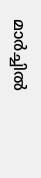മാര്‍ച്ചില്‍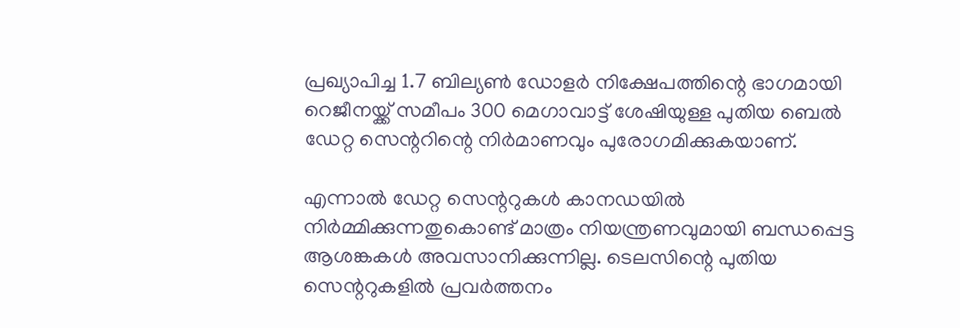പ്രഖ്യാപിച്ച 1.7 ബില്യണ്‍ ഡോളര്‍ നിക്ഷേപത്തിന്റെ ഭാഗമായി റെജീനയ്ക്ക് സമീപം 300 മെഗാവാട്ട് ശേഷിയുള്ള പുതിയ ബെല്‍ ഡേറ്റ സെന്ററിന്റെ നിര്‍മാണവും പുരോഗമിക്കുകയാണ്.

എന്നാല്‍ ഡേറ്റ സെന്ററുകള്‍ കാനഡയില്‍ നിര്‍മ്മിക്കുന്നതുകൊണ്ട് മാത്രം നിയന്ത്രണവുമായി ബന്ധപ്പെട്ട ആശങ്കകള്‍ അവസാനിക്കുന്നില്ല. ടെലസിന്റെ പുതിയ സെന്ററുകളില്‍ പ്രവര്‍ത്തനം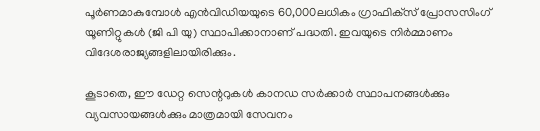പൂര്‍ണമാകുമ്പോള്‍ എന്‍വിഡിയയുടെ 60,000ലധികം ഗ്രാഫിക്‌സ് പ്രോസസിംഗ് യൂണിറ്റുകള്‍ (ജി പി യു) സ്ഥാപിക്കാനാണ് പദ്ധതി. ഇവയുടെ നിര്‍മ്മാണം വിദേശരാജ്യങ്ങളിലായിരിക്കും.

കൂടാതെ, ഈ ഡേറ്റ സെന്ററുകള്‍ കാനഡ സര്‍ക്കാര്‍ സ്ഥാപനങ്ങള്‍ക്കും വ്യവസായങ്ങള്‍ക്കും മാത്രമായി സേവനം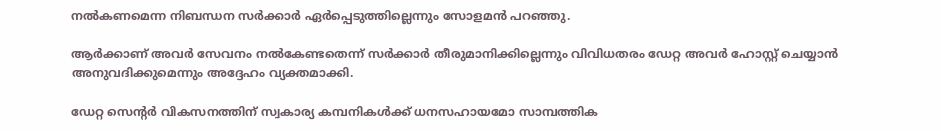നല്‍കണമെന്ന നിബന്ധന സര്‍ക്കാര്‍ ഏര്‍പ്പെടുത്തില്ലെന്നും സോളമന്‍ പറഞ്ഞു.

ആര്‍ക്കാണ് അവര്‍ സേവനം നല്‍കേണ്ടതെന്ന് സര്‍ക്കാര്‍ തീരുമാനിക്കില്ലെന്നും വിവിധതരം ഡേറ്റ അവര്‍ ഹോസ്റ്റ് ചെയ്യാന്‍ അനുവദിക്കുമെന്നും അദ്ദേഹം വ്യക്തമാക്കി.

ഡേറ്റ സെന്റര്‍ വികസനത്തിന് സ്വകാര്യ കമ്പനികള്‍ക്ക് ധനസഹായമോ സാമ്പത്തിക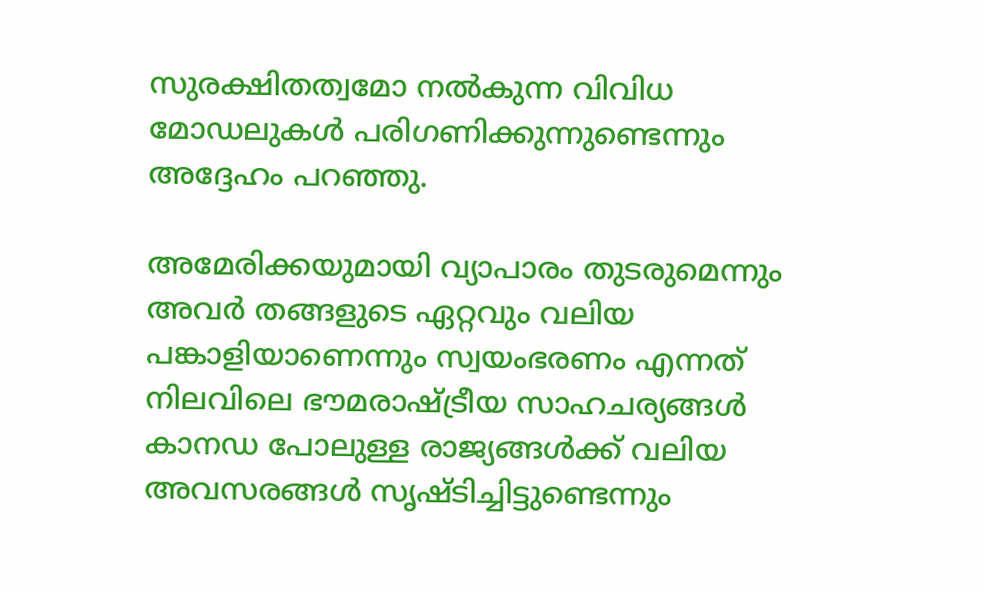സുരക്ഷിതത്വമോ നല്‍കുന്ന വിവിധ മോഡലുകള്‍ പരിഗണിക്കുന്നുണ്ടെന്നും അദ്ദേഹം പറഞ്ഞു.

അമേരിക്കയുമായി വ്യാപാരം തുടരുമെന്നും അവര്‍ തങ്ങളുടെ ഏറ്റവും വലിയ പങ്കാളിയാണെന്നും സ്വയംഭരണം എന്നത് നിലവിലെ ഭൗമരാഷ്ട്രീയ സാഹചര്യങ്ങള്‍ കാനഡ പോലുള്ള രാജ്യങ്ങള്‍ക്ക് വലിയ അവസരങ്ങള്‍ സൃഷ്ടിച്ചിട്ടുണ്ടെന്നും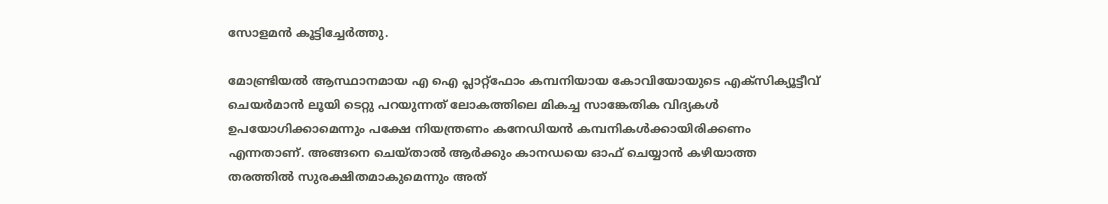സോളമന്‍ കൂട്ടിച്ചേര്‍ത്തു.

മോണ്ട്രിയല്‍ ആസ്ഥാനമായ എ ഐ പ്ലാറ്റ്ഫോം കമ്പനിയായ കോവിയോയുടെ എക്‌സിക്യൂട്ടീവ് ചെയര്‍മാന്‍ ലൂയി ടെറ്റു പറയുന്നത് ലോകത്തിലെ മികച്ച സാങ്കേതിക വിദ്യകള്‍ ഉപയോഗിക്കാമെന്നും പക്ഷേ നിയന്ത്രണം കനേഡിയന്‍ കമ്പനികള്‍ക്കായിരിക്കണം എന്നതാണ്. അങ്ങനെ ചെയ്താല്‍ ആര്‍ക്കും കാനഡയെ ഓഫ് ചെയ്യാന്‍ കഴിയാത്ത തരത്തില്‍ സുരക്ഷിതമാകുമെന്നും അത്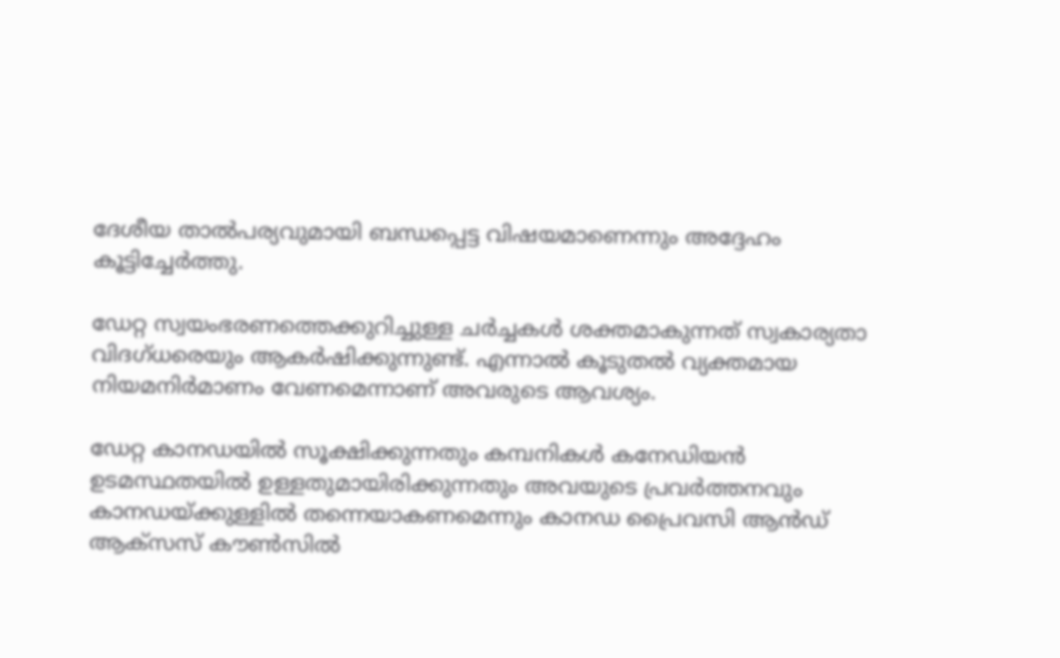ദേശീയ താല്‍പര്യവുമായി ബന്ധപ്പെട്ട വിഷയമാണെന്നും അദ്ദേഹം കൂട്ടിച്ചേര്‍ത്തു.

ഡേറ്റ സ്വയംഭരണത്തെക്കുറിച്ചുള്ള ചര്‍ച്ചകള്‍ ശക്തമാകുന്നത് സ്വകാര്യതാ വിദഗ്ധരെയും ആകര്‍ഷിക്കുന്നുണ്ട്. എന്നാല്‍ കൂടുതല്‍ വ്യക്തമായ നിയമനിര്‍മാണം വേണമെന്നാണ് അവരുടെ ആവശ്യം.

ഡേറ്റ കാനഡയില്‍ സൂക്ഷിക്കുന്നതും കമ്പനികള്‍ കനേഡിയന്‍ ഉടമസ്ഥതയില്‍ ഉള്ളതുമായിരിക്കുന്നതും അവയുടെ പ്രവര്‍ത്തനവും കാനഡയ്ക്കുള്ളില്‍ തന്നെയാകണമെന്നും കാനഡ പ്രൈവസി ആന്‍ഡ് ആക്‌സസ് കൗണ്‍സില്‍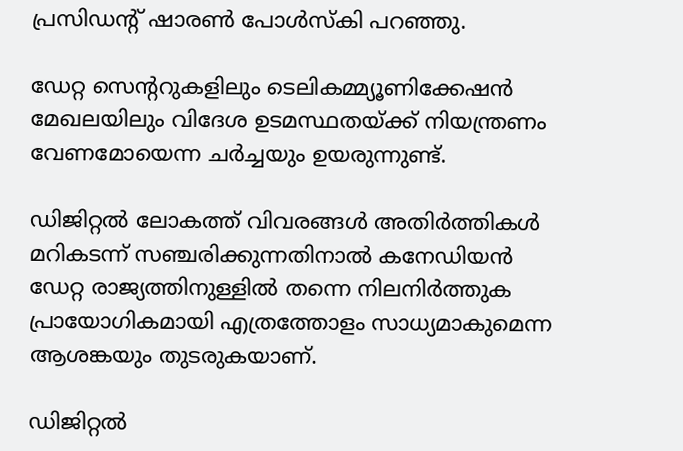പ്രസിഡന്റ് ഷാരണ്‍ പോള്‍സ്‌കി പറഞ്ഞു.

ഡേറ്റ സെന്ററുകളിലും ടെലികമ്മ്യൂണിക്കേഷന്‍ മേഖലയിലും വിദേശ ഉടമസ്ഥതയ്ക്ക് നിയന്ത്രണം വേണമോയെന്ന ചര്‍ച്ചയും ഉയരുന്നുണ്ട്.

ഡിജിറ്റല്‍ ലോകത്ത് വിവരങ്ങള്‍ അതിര്‍ത്തികള്‍ മറികടന്ന് സഞ്ചരിക്കുന്നതിനാല്‍ കനേഡിയന്‍ ഡേറ്റ രാജ്യത്തിനുള്ളില്‍ തന്നെ നിലനിര്‍ത്തുക പ്രായോഗികമായി എത്രത്തോളം സാധ്യമാകുമെന്ന ആശങ്കയും തുടരുകയാണ്.

ഡിജിറ്റല്‍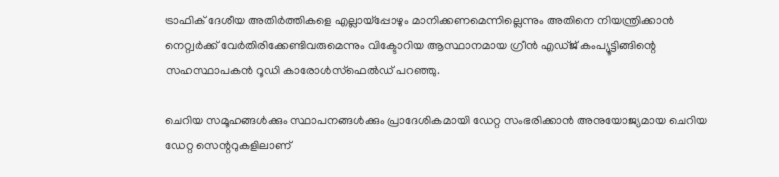ട്രാഫിക് ദേശീയ അതിര്‍ത്തികളെ എല്ലായ്‌പ്പോഴും മാനിക്കണമെന്നില്ലെന്നും അതിനെ നിയന്ത്രിക്കാന്‍ നെറ്റ്വര്‍ക്ക് വേര്‍തിരിക്കേണ്ടിവരുമെന്നും വിക്ടോറിയ ആസ്ഥാനമായ ഗ്രീന്‍ എഡ്ജ് കംപ്യൂട്ടിങ്ങിന്റെ സഹസ്ഥാപകന്‍ റൂഡി കാരോള്‍സ്‌ഫെല്‍ഡ് പറഞ്ഞു.

ചെറിയ സമൂഹങ്ങള്‍ക്കും സ്ഥാപനങ്ങള്‍ക്കും പ്രാദേശികമായി ഡേറ്റ സംഭരിക്കാന്‍ അനുയോജ്യമായ ചെറിയ ഡേറ്റ സെന്ററുകളിലാണ്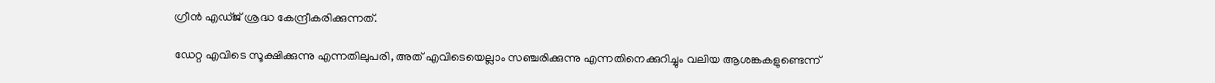ഗ്രീന്‍ എഡ്ജ് ശ്രദ്ധ കേന്ദ്രീകരിക്കുന്നത്.

ഡേറ്റ എവിടെ സൂക്ഷിക്കുന്നു എന്നതിലുപരി, അത് എവിടെയെല്ലാം സഞ്ചരിക്കുന്നു എന്നതിനെക്കുറിച്ചും വലിയ ആശങ്കകളുണ്ടെന്ന്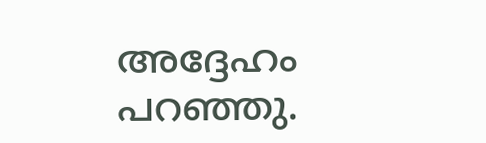അദ്ദേഹം പറഞ്ഞു.